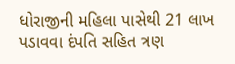ધોરાજીની મહિલા પાસેથી 21 લાખ પડાવવા દંપતિ સહિત ત્રણ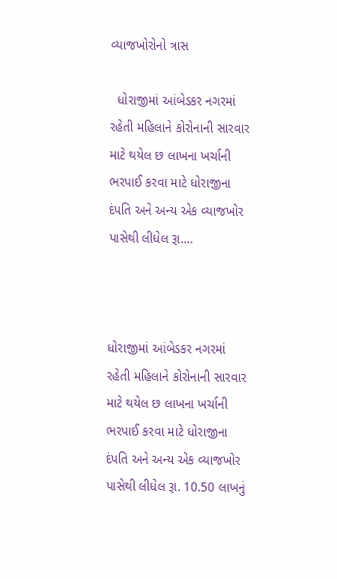વ્યાજખોરોનો ત્રાસ

  ધોરાજીમાં આંબેડકર નગરમાં રહેતી મહિલાને કોરોનાની સારવાર માટે થયેલ છ લાખના ખર્ચાની ભરપાઈ કરવા માટે ધોરાજીના દંપતિ અને અન્ય એક વ્યાજખોર પાસેથી લીધેલ રૂા.…



ધોરાજીમાં આંબેડકર નગરમાં રહેતી મહિલાને કોરોનાની સારવાર માટે થયેલ છ લાખના ખર્ચાની ભરપાઈ કરવા માટે ધોરાજીના દંપતિ અને અન્ય એક વ્યાજખોર પાસેથી લીધેલ રૂા. 10.50 લાખનું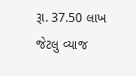રૂા. 37.50 લાખ જેટલુ વ્યાજ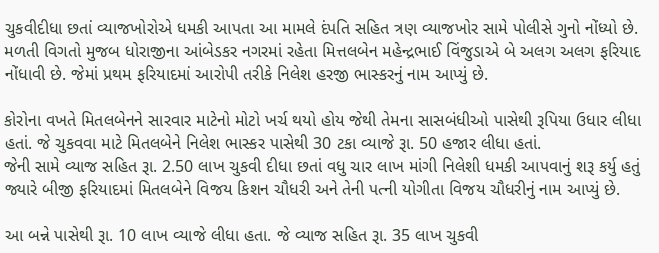ચુકવીદીધા છતાં વ્યાજખોરોએ ધમકી આપતા આ મામલે દંપતિ સહિત ત્રણ વ્યાજખોર સામે પોલીસે ગુનો નોંધ્યો છે.
મળતી વિગતો મુજબ ધોરાજીના આંબેડકર નગરમાં રહેતા મિત્તલબેન મહેન્દ્રભાઈ વિંજુડાએ બે અલગ અલગ ફરિયાદ નોંધાવી છે. જેમાં પ્રથમ ફરિયાદમાં આરોપી તરીકે નિલેશ હરજી ભાસ્કરનું નામ આપ્યું છે.

કોરોના વખતે મિતલબેનને સારવાર માટેનો મોટો ખર્ચ થયો હોય જેથી તેમના સાસબંધીઓ પાસેથી રૂપિયા ઉધાર લીધા હતાં. જે ચુકવવા માટે મિતલબેને નિલેશ ભાસ્કર પાસેથી 30 ટકા વ્યાજે રૂા. 50 હજાર લીધા હતાં.
જેની સામે વ્યાજ સહિત રૂા. 2.50 લાખ ચુકવી દીધા છતાં વધુ ચાર લાખ માંગી નિલેશી ધમકી આપવાનું શરૂ કર્યુ હતું જ્યારે બીજી ફરિયાદમાં મિતલબેને વિજય કિશન ચૌધરી અને તેની પત્ની યોગીતા વિજય ચૌધરીનું નામ આપ્યું છે.

આ બન્ને પાસેથી રૂા. 10 લાખ વ્યાજે લીધા હતા. જે વ્યાજ સહિત રૂા. 35 લાખ ચુકવી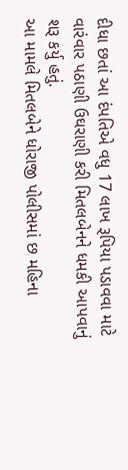દીધા છતાં આ દંપતિએ વધુ 17 લાખ રૂપિયા પડાવવા માટે વારંવાર પઠાણી ઉઘરાણી કરી મિતલબેનને ધમકી આપવાનું શરૂ કર્યુ હતું.
આ મામલે મિતલબેને ધોરાજી પોલીસમાં છ મહિના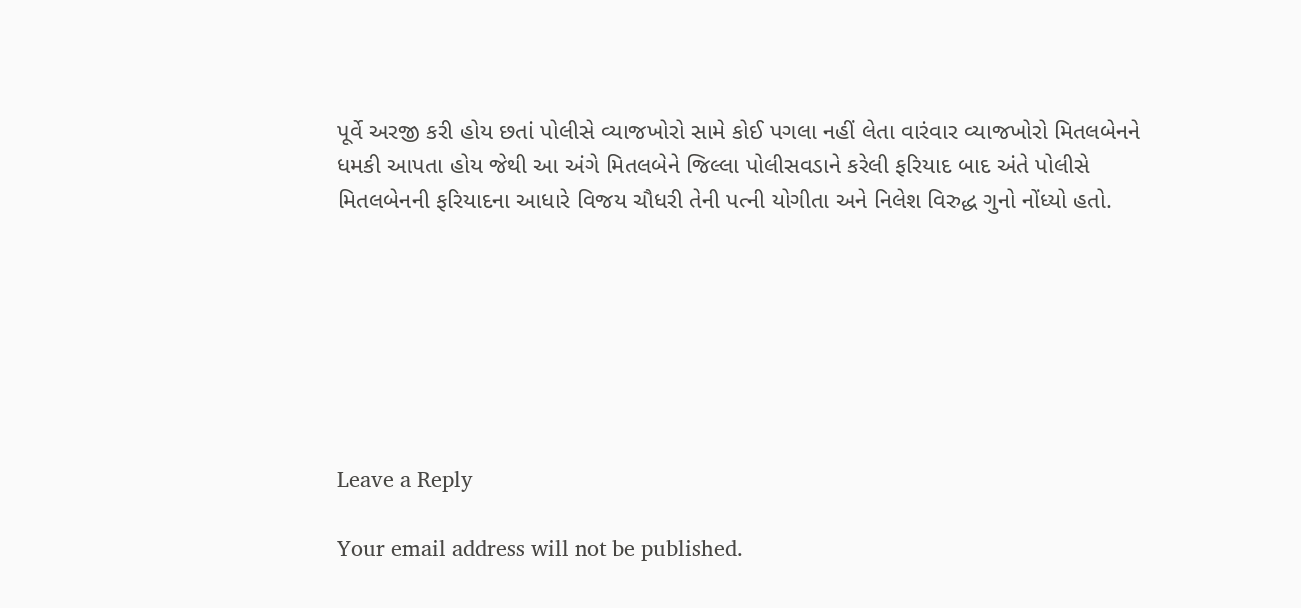પૂર્વે અરજી કરી હોય છતાં પોલીસે વ્યાજખોરો સામે કોઈ પગલા નહીં લેતા વારંવાર વ્યાજખોરો મિતલબેનને ધમકી આપતા હોય જેથી આ અંગે મિતલબેને જિલ્લા પોલીસવડાને કરેલી ફરિયાદ બાદ અંતે પોલીસે મિતલબેનની ફરિયાદના આધારે વિજય ચૌધરી તેની પત્ની યોગીતા અને નિલેશ વિરુદ્ધ ગુનો નોંધ્યો હતો.







Leave a Reply

Your email address will not be published.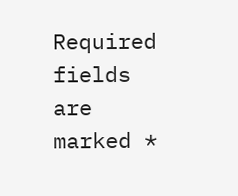Required fields are marked *